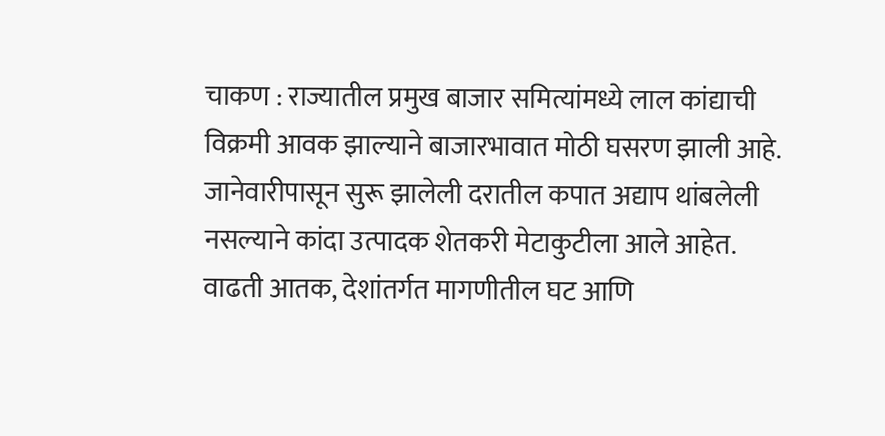चाकण : राज्यातील प्रमुख बाजार समित्यांमध्ये लाल कांद्याची विक्रमी आवक झाल्याने बाजारभावात मोठी घसरण झाली आहे.
जानेवारीपासून सुरू झालेली दरातील कपात अद्याप थांबलेली नसल्याने कांदा उत्पादक शेतकरी मेटाकुटीला आले आहेत.
वाढती आतक, देशांतर्गत मागणीतील घट आणि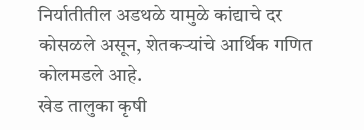निर्यातीतील अडथळे यामुळे कांद्याचे दर कोसळले असून, शेतकऱ्यांचे आर्थिक गणित कोलमडले आहे.
खेड तालुका कृषी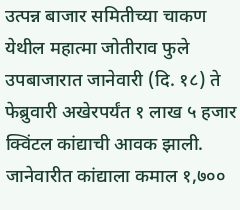उत्पन्न बाजार समितीच्या चाकण येथील महात्मा जोतीराव फुले उपबाजारात जानेवारी (दि. १८) ते फेब्रुवारी अखेरपर्यंत १ लाख ५ हजार क्विंटल कांद्याची आवक झाली.
जानेवारीत कांद्याला कमाल १,७००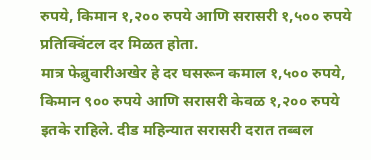रुपये, किमान १,२०० रुपये आणि सरासरी १,५०० रुपये प्रतिक्विंटल दर मिळत होता.
मात्र फेब्रुवारीअखेर हे दर घसरून कमाल १,५०० रुपये, किमान ९०० रुपये आणि सरासरी केवळ १,२०० रुपये इतके राहिले. दीड महिन्यात सरासरी दरात तब्बल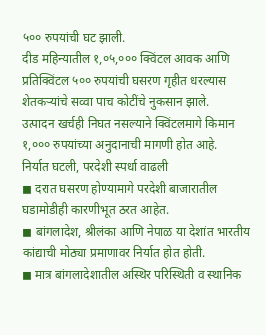५०० रुपयांची घट झाली.
दीड महिन्यातील १,०५,००० क्विंटल आवक आणि प्रतिक्विंटल ५०० रुपयांची घसरण गृहीत धरल्यास शेतकऱ्यांचे सव्वा पाच कोटींचे नुकसान झाले.
उत्पादन खर्चही निघत नसल्याने क्विंटलमागे किमान १,००० रुपयांच्या अनुदानाची मागणी होत आहे.
निर्यात घटली, परदेशी स्पर्धा वाढली
◼ दरात घसरण होण्यामागे परदेशी बाजारातील घडामोडीही कारणीभूत ठरत आहेत.
◼ बांगलादेश, श्रीलंका आणि नेपाळ या देशांत भारतीय कांद्याची मोठ्या प्रमाणावर निर्यात होत होती.
◼ मात्र बांगलादेशातील अस्थिर परिस्थिती व स्थानिक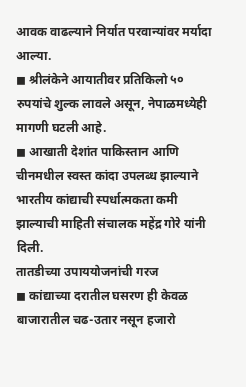आवक वाढल्याने निर्यात परवान्यांवर मर्यादा आल्या.
◼ श्रीलंकेने आयातीवर प्रतिकिलो ५० रुपयांचे शुल्क लावले असून, नेपाळमध्येही मागणी घटली आहे.
◼ आखाती देशांत पाकिस्तान आणि चीनमधील स्वस्त कांदा उपलब्ध झाल्याने भारतीय कांद्याची स्पर्धात्मकता कमी झाल्याची माहिती संचालक महेंद्र गोरे यांनी दिली.
तातडीच्या उपाययोजनांची गरज
◼ कांद्याच्या दरातील घसरण ही केवळ बाजारातील चढ-उतार नसून हजारो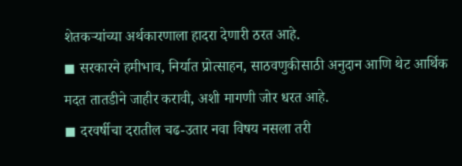शेतकऱ्यांच्या अर्थकारणाला हादरा देणारी ठरत आहे.
◼ सरकारने हमीभाव, निर्यात प्रोत्साहन, साठवणुकीसाठी अनुदान आणि थेट आर्थिक मदत तातडीने जाहीर करावी, अशी मागणी जोर धरत आहे.
◼ दरवर्षीचा दरातील चढ-उतार नवा विषय नसला तरी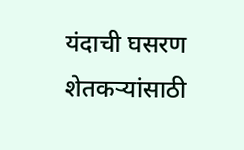यंदाची घसरण शेतकऱ्यांसाठी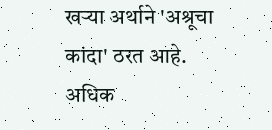खऱ्या अर्थाने 'अश्रूचा कांदा' ठरत आहे.
अधिक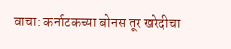वाचा: कर्नाटकच्या बोनस तूर खरेदीचा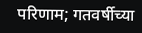परिणाम; गतवर्षीच्या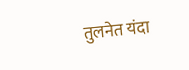तुलनेत यंदा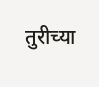तुरीच्या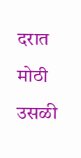दरात मोठी उसळी